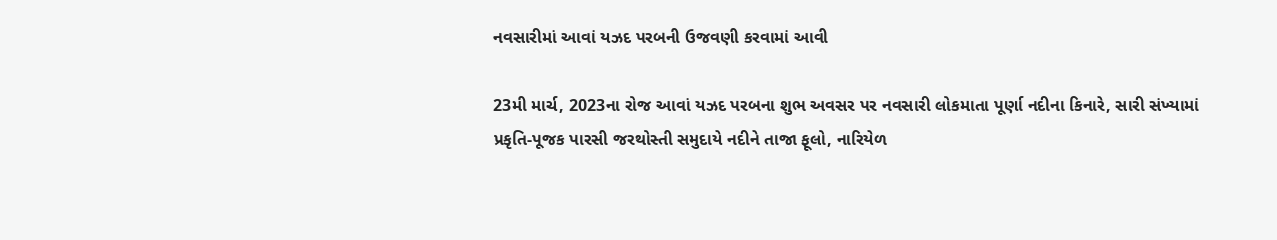નવસારીમાં આવાં યઝદ પરબની ઉજવણી કરવામાં આવી

23મી માર્ચ, 2023ના રોજ આવાં યઝદ પરબના શુભ અવસર પર નવસારી લોકમાતા પૂર્ણા નદીના કિનારે, સારી સંખ્યામાં પ્રકૃતિ-પૂજક પારસી જરથોસ્તી સમુદાયે નદીને તાજા ફૂલો, નારિયેળ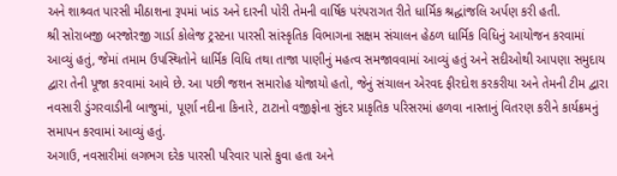અને શાશ્ર્વત પારસી મીઠાશના રૂપમાં ખાંડ અને દારની પોરી તેમની વાર્ષિક પરંપરાગત રીતે ધાર્મિક શ્રદ્ધાંજલિ અર્પણ કરી હતી.
શ્રી સોરાબજી બરજોરજી ગાર્ડા કોલેજ ટ્રસ્ટના પારસી સાંસ્કૃતિક વિભાગના સક્ષમ સંચાલન હેઠળ ધાર્મિક વિધિનું આયોજન કરવામાં આવ્યું હતું, જેમાં તમામ ઉપસ્થિતોને ધાર્મિક વિધિ તથા તાજા પાણીનું મહત્વ સમજાવવામાં આવ્યું હતું અને સદીઓથી આપણા સમુદાય દ્વારા તેની પૂજા કરવામાં આવે છે. આ પછી જશન સમારોહ યોજાયો હતો, જેનું સંચાલન એરવદ ફીરદોશ કરકરીયા અને તેમની ટીમ દ્વારા નવસારી ડુંગરવાડીની બાજુમાં, પૂર્ણા નદીના કિનારે, ટાટાનો વજીફોના સુંદર પ્રાકૃતિક પરિસરમાં હળવા નાસ્તાનું વિતરણ કરીને કાર્યક્રમનું સમાપન કરવામાં આવ્યું હતું.
અગાઉ, નવસારીમાં લગભગ દરેક પારસી પરિવાર પાસે કુવા હતા અને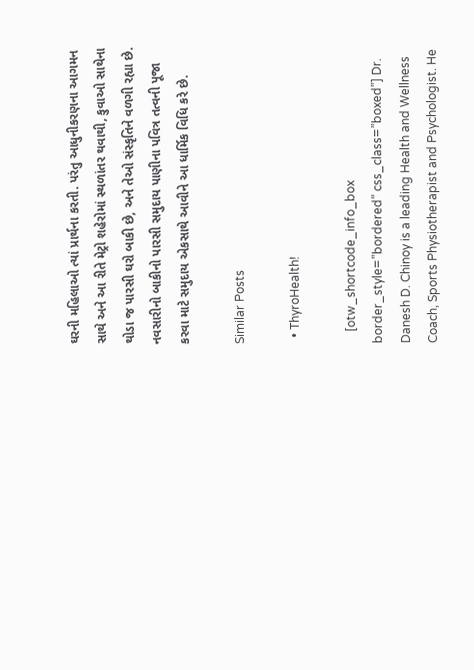ઘરની મહિલાઓ ત્યાં પ્રાર્થના કરતી. પરંતુ આધુનીકરણના આગમન સાથે અને આ રીતે મેટ્રો શહેરોમાં સ્થળાંતર થવાથી, કુવાઓ સાથેના થોડા જ પારસી ઘરો બાકી છે, અને તેઓ સંસ્કૃતિને વળગી રહ્યા છે. નવસારીનો બાકીનો પારસી સમુદાય પાણીના પવિત્ર તત્વની પૂજા કરવા માટે સમુદાય એકસાથે આવીને આ ધાર્મિક વિધિ કરે છે.

Similar Posts

  • ThyroHealth!

    [otw_shortcode_info_box border_style=”bordered” css_class=”boxed”] Dr. Danesh D. Chinoy is a leading Health and Wellness Coach, Sports Physiotherapist and Psychologist. He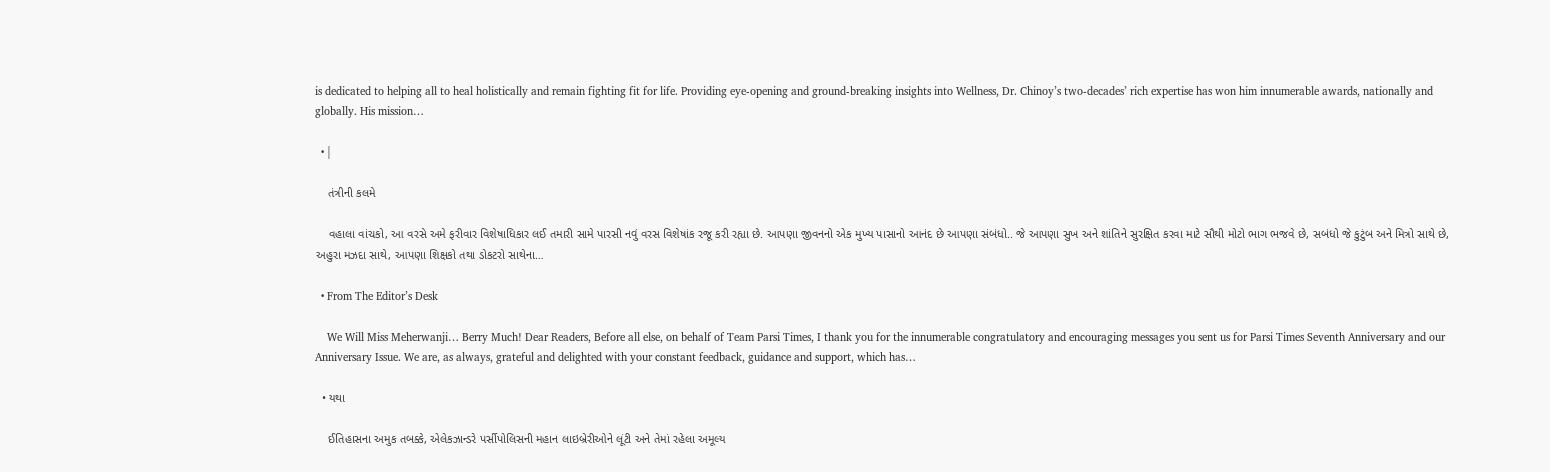is dedicated to helping all to heal holistically and remain fighting fit for life. Providing eye-opening and ground-breaking insights into Wellness, Dr. Chinoy’s two-decades’ rich expertise has won him innumerable awards, nationally and globally. His mission…

  • |

    તંત્રીની કલમે

    વહાલા વાંચકો, આ વરસે અમે ફરીવાર વિશેષાધિકાર લઈ તમારી સામે પારસી નવું વરસ વિશેષાંક રજૂ કરી રહ્યા છે. આપણા જીવનનો એક મુખ્ય પાસાનો આનંદ છે આપણા સંબંધો.. જે આપણા સુખ અને શાંતિને સુરક્ષિત કરવા માટે સૌથી મોટો ભાગ ભજવે છે, સબંધો જે કુટુંબ અને મિત્રો સાથે છે, અહુરા મઝદા સાથે, આપણા શિક્ષકો તથા ડોકટરો સાથેના…

  • From The Editor’s Desk

    We Will Miss Meherwanji… Berry Much! Dear Readers, Before all else, on behalf of Team Parsi Times, I thank you for the innumerable congratulatory and encouraging messages you sent us for Parsi Times Seventh Anniversary and our Anniversary Issue. We are, as always, grateful and delighted with your constant feedback, guidance and support, which has…

  • યથા

    ઈતિહાસના અમુક તબક્કે, એલેકઝાન્ડરે પર્સીપોલિસની મહાન લાઇબ્રેરીઓને લૂંટી અને તેમાં રહેલા અમૂલ્ય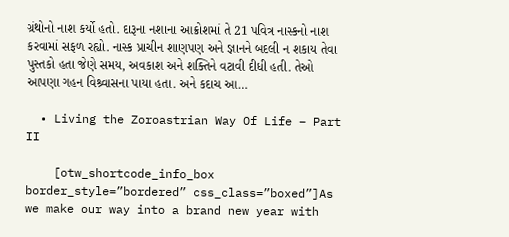ગ્રંથોનો નાશ કર્યો હતો. દારૂના નશાના આક્રોશમાં તે 21 પવિત્ર નાસ્કનો નાશ કરવામાં સફળ રહ્યો. નાસ્ક પ્રાચીન શાણપણ અને જ્ઞાનને બદલી ન શકાય તેવા પુસ્તકો હતા જેણે સમય, અવકાશ અને શક્તિને વટાવી દીધી હતી. તેઓ આપણા ગહન વિશ્ર્વાસના પાયા હતા. અને કદાચ આ…

  • Living the Zoroastrian Way Of Life – Part II

    [otw_shortcode_info_box border_style=”bordered” css_class=”boxed”]As we make our way into a brand new year with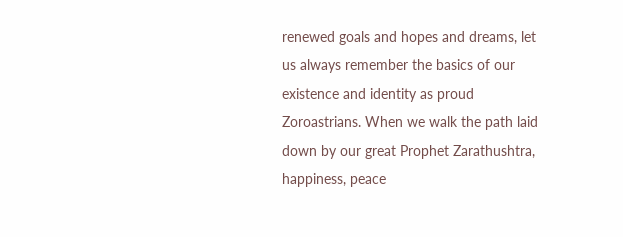renewed goals and hopes and dreams, let us always remember the basics of our existence and identity as proud Zoroastrians. When we walk the path laid down by our great Prophet Zarathushtra, happiness, peace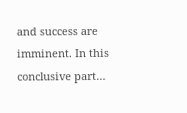and success are imminent. In this conclusive part…